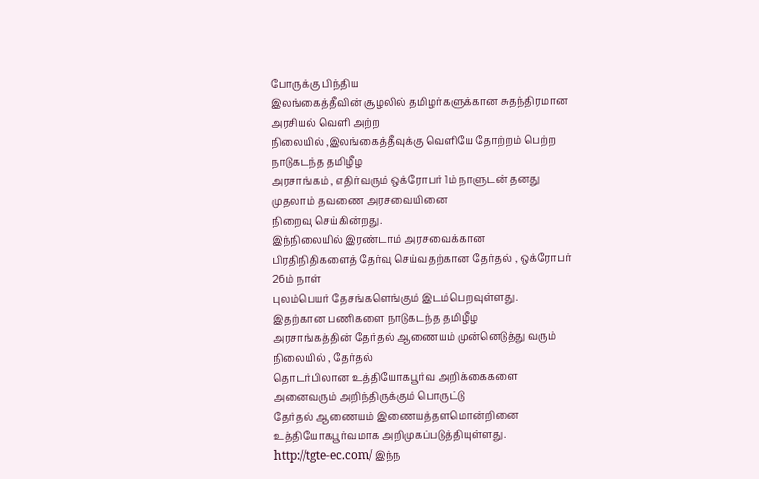போருக்கு பிந்திய
இலங்கைத்தீவின் சூழலில் தமிழர்களுக்கான சுதந்திரமான அரசியல் வெளி அற்ற
நிலையில் ,இலங்கைத்தீவுக்கு வெளியே தோற்றம் பெற்ற நாடுகடந்த தமிழீழ
அரசாங்கம் , எதிர்வரும் ஒக்ரோபர் 1ம் நாளுடன் தனது முதலாம் தவணை அரசவையினை
நிறைவு செய்கின்றது.
இந்நிலையில் இரண்டாம் அரசவைக்கான
பிரதிநிதிகளைத் தேர்வு செய்வதற்கான தேர்தல் , ஒக்ரோபர் 26ம் நாள்
புலம்பெயர் தேசங்களெங்கும் இடம்பெறவுள்ளது.
இதற்கான பணிகளை நாடுகடந்த தமிழீழ
அரசாங்கத்தின் தேர்தல் ஆணையம் முன்னெடுத்து வரும் நிலையில் , தேர்தல்
தொடர்பிலான உத்தியோகபூர்வ அறிக்கைகளை அனைவரும் அறிந்திருக்கும் பொருட்டு
தேர்தல் ஆணையம் இணையத்தளமொன்றினை உத்தியோகபூர்வமாக அறிமுகப்படுத்தியுள்ளது.
http://tgte-ec.com/ இந்ந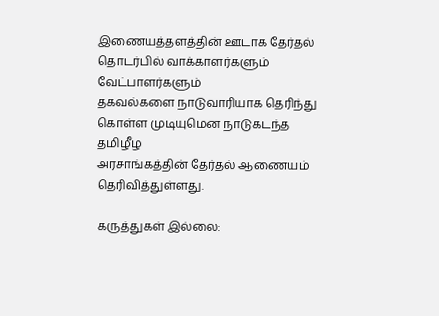இணையத்தளத்தின் ஊடாக தேர்தல் தொடர்பில் வாக்காளர்களும் வேட்பாளர்களும்
தகவல்களை நாடுவாரியாக தெரிந்து கொள்ள முடியுமென நாடுகடந்த தமிழீழ
அரசாங்கத்தின் தேர்தல் ஆணையம் தெரிவித்துள்ளது.

கருத்துகள் இல்லை: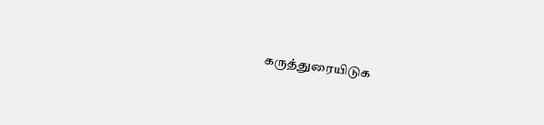கருத்துரையிடுக